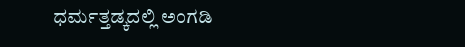ಧರ್ಮತ್ತಡ್ಕದಲ್ಲಿ ಅಂಗಡಿ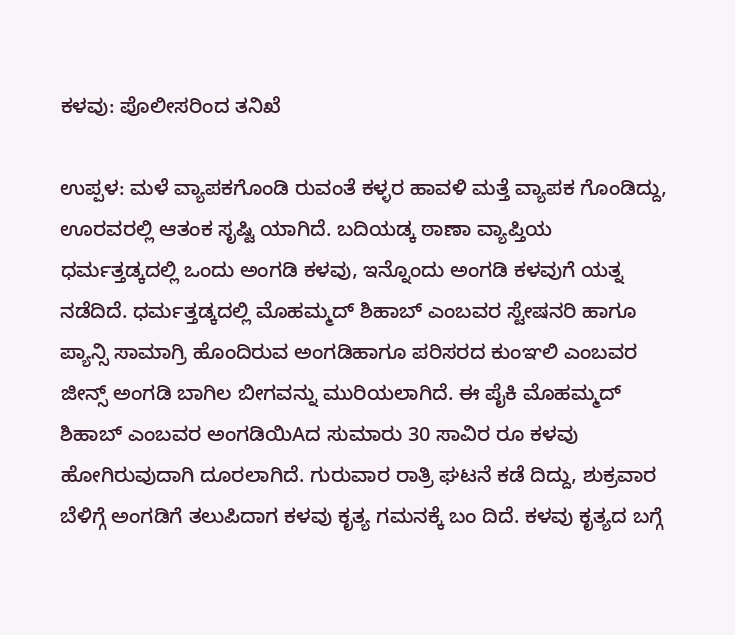ಕಳವು: ಪೊಲೀಸರಿಂದ ತನಿಖೆ

ಉಪ್ಪಳ: ಮಳೆ ವ್ಯಾಪಕಗೊಂಡಿ ರುವಂತೆ ಕಳ್ಳರ ಹಾವಳಿ ಮತ್ತೆ ವ್ಯಾಪಕ ಗೊಂಡಿದ್ದು, ಊರವರಲ್ಲಿ ಆತಂಕ ಸೃಷ್ಟಿ ಯಾಗಿದೆ. ಬದಿಯಡ್ಕ ಠಾಣಾ ವ್ಯಾಪ್ತಿಯ ಧರ್ಮತ್ತಡ್ಕದಲ್ಲಿ ಒಂದು ಅಂಗಡಿ ಕಳವು, ಇನ್ನೊಂದು ಅಂಗಡಿ ಕಳವುಗೆ ಯತ್ನ ನಡೆದಿದೆ. ಧರ್ಮತ್ತಡ್ಕದಲ್ಲಿ ಮೊಹಮ್ಮದ್ ಶಿಹಾಬ್ ಎಂಬವರ ಸ್ಟೇಷನರಿ ಹಾಗೂ ಪ್ಯಾನ್ಸಿ ಸಾಮಾಗ್ರಿ ಹೊಂದಿರುವ ಅಂಗಡಿಹಾಗೂ ಪರಿಸರದ ಕುಂಞಲಿ ಎಂಬವರ ಜೀನ್ಸ್ ಅಂಗಡಿ ಬಾಗಿಲ ಬೀಗವನ್ನು ಮುರಿಯಲಾಗಿದೆ. ಈ ಪೈಕಿ ಮೊಹಮ್ಮದ್ ಶಿಹಾಬ್ ಎಂಬವರ ಅಂಗಡಿಯಿAದ ಸುಮಾರು 30 ಸಾವಿರ ರೂ ಕಳವು ಹೋಗಿರುವುದಾಗಿ ದೂರಲಾಗಿದೆ. ಗುರುವಾರ ರಾತ್ರಿ ಘಟನೆ ಕಡೆ ದಿದ್ದು, ಶುಕ್ರವಾರ ಬೆಳಿಗ್ಗೆ ಅಂಗಡಿಗೆ ತಲುಪಿದಾಗ ಕಳವು ಕೃತ್ಯ ಗಮನಕ್ಕೆ ಬಂ ದಿದೆ. ಕಳವು ಕೃತ್ಯದ ಬಗ್ಗೆ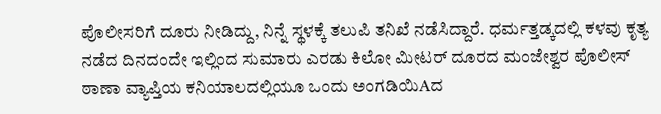ಪೊಲೀಸರಿಗೆ ದೂರು ನೀಡಿದ್ದು, ನಿನ್ನೆ ಸ್ಥಳಕ್ಕೆ ತಲುಪಿ ತನಿಖೆ ನಡೆಸಿದ್ದಾರೆ. ಧರ್ಮತ್ತಡ್ಕದಲ್ಲಿ ಕಳವು ಕೃತ್ಯ ನಡೆದ ದಿನದಂದೇ ಇಲ್ಲಿಂದ ಸುಮಾರು ಎರಡು ಕಿಲೋ ಮೀಟರ್ ದೂರದ ಮಂಜೇಶ್ವರ ಪೊಲೀಸ್ ಠಾಣಾ ವ್ಯಾಪ್ತಿಯ ಕನಿಯಾಲದಲ್ಲಿಯೂ ಒಂದು ಅಂಗಡಿಯಿAದ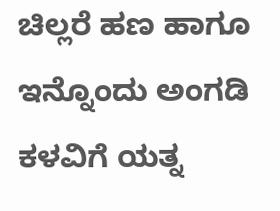ಚಿಲ್ಲರೆ ಹಣ ಹಾಗೂ ಇನ್ನೊಂದು ಅಂಗಡಿ ಕಳವಿಗೆ ಯತ್ನ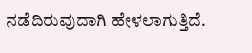ನಡೆದಿರುವುದಾಗಿ ಹೇಳಲಾಗುತ್ತಿದೆ.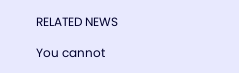RELATED NEWS

You cannot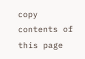copy contents of this page